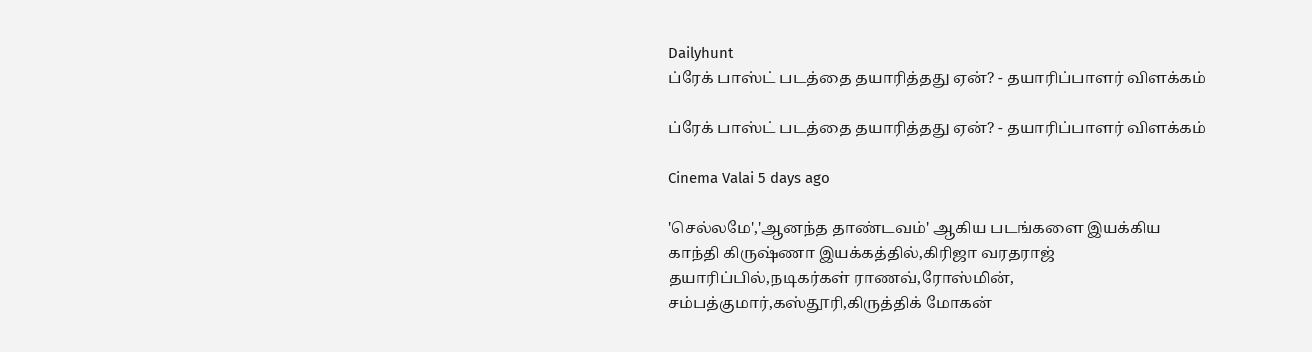Dailyhunt
ப்ரேக் பாஸ்ட் படத்தை தயாரித்தது ஏன்? - தயாரிப்பாளர் விளக்கம்

ப்ரேக் பாஸ்ட் படத்தை தயாரித்தது ஏன்? - தயாரிப்பாளர் விளக்கம்

Cinema Valai 5 days ago

'செல்லமே','ஆனந்த தாண்டவம்' ஆகிய படங்களை இயக்கிய காந்தி கிருஷ்ணா இயக்கத்தில்,கிரிஜா வரதராஜ் தயாரிப்பில்,நடிகர்கள் ராணவ்,ரோஸ்மின், சம்பத்குமார்,கஸ்தூரி,கிருத்திக் மோகன்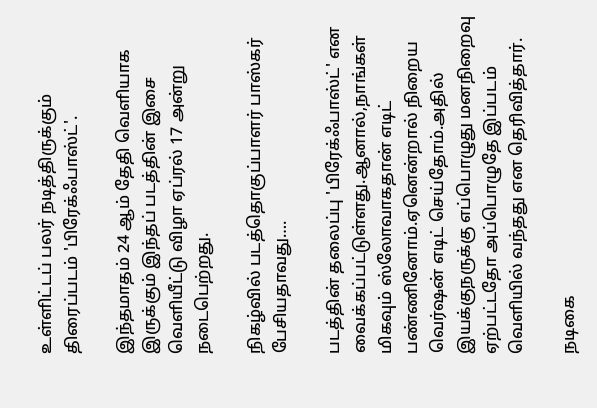உள்ளிட்டப் பலர் நடித்திருக்கும் திரைப்படம் 'பிரேக்ஃபாஸ்ட்'.

இந்தமாதம் 24 ஆம் தேதி வெளியாக இருக்கும் இந்தப் படத்தின் இசை வெளியீட்டு விழா ஏப்ரல் 17 அன்று நடைபெற்றது.

நிகழ்வில் படத்தொகுப்பாளர் பாஸ்கர் பேசியதாவது….

படத்தின் தலைப்பு 'பிரேக்ஃபாஸ்ட்' என வைக்கப்பட்டுள்ளது.ஆனால்,நாங்கள் மிகவும் ஸ்லோவாகதான் எடிட் பண்ணினோம்.ஏனென்றால் நிறைய வெர்ஷன் எடிட் செய்தோம்.அதில் இயக்குநருக்கு எப்பொழுது மனநிறைவு ஏற்பட்டதோ அப்பொழுதே இப்படம் வெளியில் வந்தது என தெரிவித்தார்.

நடிகை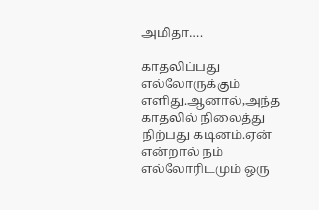அமிதா….

காதலிப்பது எல்லோருக்கும் எளிது.ஆனால்,அந்த காதலில் நிலைத்து நிற்பது கடினம்.ஏன் என்றால் நம் எல்லோரிடமும் ஒரு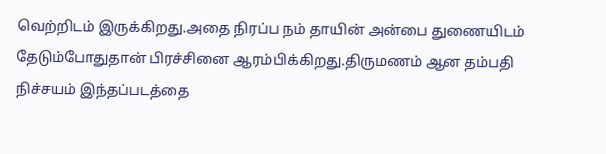வெற்றிடம் இருக்கிறது.அதை நிரப்ப நம் தாயின் அன்பை துணையிடம் தேடும்போதுதான் பிரச்சினை ஆரம்பிக்கிறது.திருமணம் ஆன தம்பதி நிச்சயம் இந்தப்படத்தை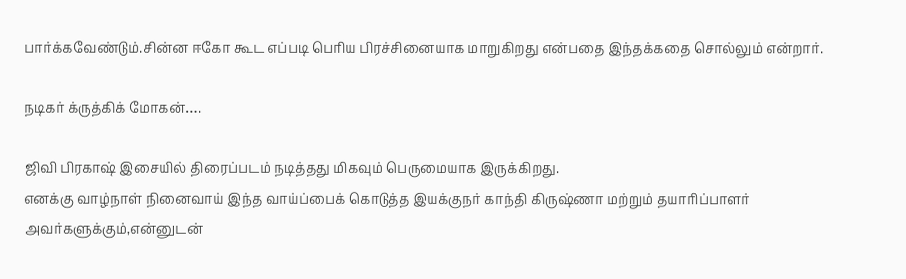பார்க்கவேண்டும்.சின்ன ஈகோ கூட எப்படி பெரிய பிரச்சினையாக மாறுகிறது என்பதை இந்தக்கதை சொல்லும் என்றார்.

நடிகர் க்ருத்கிக் மோகன்….

ஜிவி பிரகாஷ் இசையில் திரைப்படம் நடித்தது மிகவும் பெருமையாக இருக்கிறது.
எனக்கு வாழ்நாள் நினைவாய் இந்த வாய்ப்பைக் கொடுத்த இயக்குநர் காந்தி கிருஷ்ணா மற்றும் தயாரிப்பாளர் அவர்களுக்கும்,என்னுடன்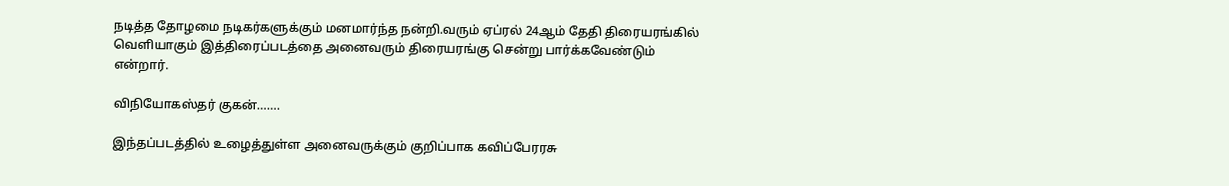நடித்த தோழமை நடிகர்களுக்கும் மனமார்ந்த நன்றி.வரும் ஏப்ரல் 24ஆம் தேதி திரையரங்கில் வெளியாகும் இத்திரைப்படத்தை அனைவரும் திரையரங்கு சென்று பார்க்கவேண்டும் என்றார்.

விநியோகஸ்தர் குகன்…….

இந்தப்படத்தில் உழைத்துள்ள அனைவருக்கும் குறிப்பாக கவிப்பேரரசு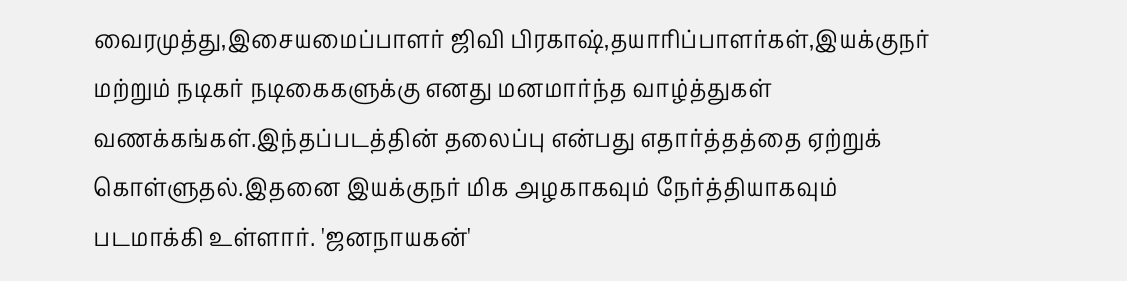வைரமுத்து,இசையமைப்பாளர் ஜிவி பிரகாஷ்,தயாரிப்பாளர்கள்,இயக்குநர் மற்றும் நடிகர் நடிகைகளுக்கு எனது மனமார்ந்த வாழ்த்துகள் வணக்கங்கள்.இந்தப்படத்தின் தலைப்பு என்பது எதார்த்தத்தை ஏற்றுக் கொள்ளுதல்.இதனை இயக்குநர் மிக அழகாகவும் நேர்த்தியாகவும் படமாக்கி உள்ளார். 'ஜனநாயகன்'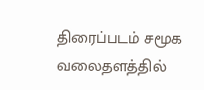திரைப்படம் சமூக வலைதளத்தில்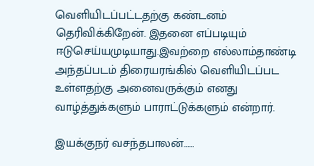வெளியிடப்பட்டதற்கு கண்டனம் தெரிவிக்கிறேன். இதனை எப்படியும் ஈடுசெய்யமுடியாது.இவற்றை எல்லாம்தாண்டி அந்தப்படம் திரையரங்கில் வெளியிடப்பட உள்ளதற்கு அனைவருக்கும் எனது வாழ்த்துக்களும் பாராட்டுக்களும் என்றார்.

இயக்குநர் வசந்தபாலன்……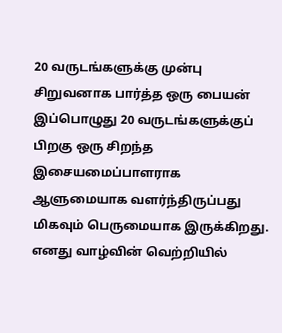20 வருடங்களுக்கு முன்பு சிறுவனாக பார்த்த ஒரு பையன் இப்பொழுது 20 வருடங்களுக்குப் பிறகு ஒரு சிறந்த இசையமைப்பாளராக ஆளுமையாக வளர்ந்திருப்பது மிகவும் பெருமையாக இருக்கிறது. எனது வாழ்வின் வெற்றியில்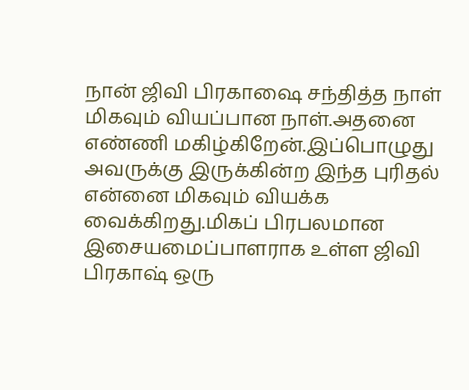நான் ஜிவி பிரகாஷை சந்தித்த நாள் மிகவும் வியப்பான நாள்.அதனை எண்ணி மகிழ்கிறேன்.இப்பொழுது அவருக்கு இருக்கின்ற இந்த புரிதல் என்னை மிகவும் வியக்க வைக்கிறது.மிகப் பிரபலமான இசையமைப்பாளராக உள்ள ஜிவி பிரகாஷ் ஒரு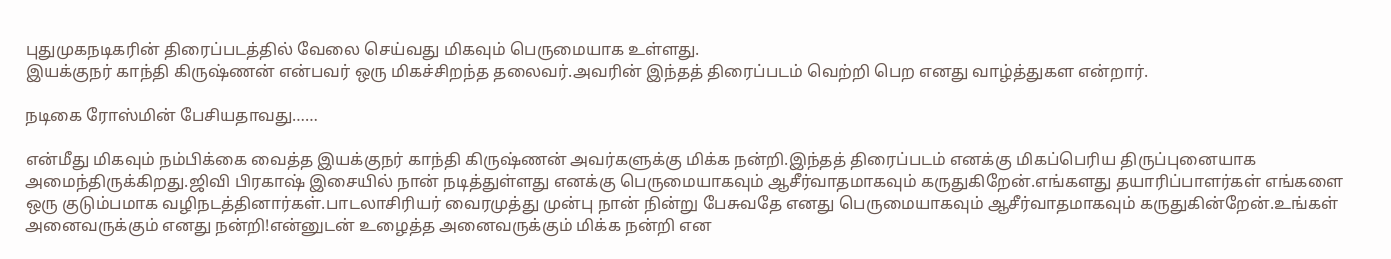புதுமுகநடிகரின் திரைப்படத்தில் வேலை செய்வது மிகவும் பெருமையாக உள்ளது.
இயக்குநர் காந்தி கிருஷ்ணன் என்பவர் ஒரு மிகச்சிறந்த தலைவர்.அவரின் இந்தத் திரைப்படம் வெற்றி பெற எனது வாழ்த்துகள என்றார்.

நடிகை ரோஸ்மின் பேசியதாவது……

என்மீது மிகவும் நம்பிக்கை வைத்த இயக்குநர் காந்தி கிருஷ்ணன் அவர்களுக்கு மிக்க நன்றி.இந்தத் திரைப்படம் எனக்கு மிகப்பெரிய திருப்புனையாக அமைந்திருக்கிறது.ஜிவி பிரகாஷ் இசையில் நான் நடித்துள்ளது எனக்கு பெருமையாகவும் ஆசீர்வாதமாகவும் கருதுகிறேன்.எங்களது தயாரிப்பாளர்கள் எங்களை ஒரு குடும்பமாக வழிநடத்தினார்கள்.பாடலாசிரியர் வைரமுத்து முன்பு நான் நின்று பேசுவதே எனது பெருமையாகவும் ஆசீர்வாதமாகவும் கருதுகின்றேன்.உங்கள் அனைவருக்கும் எனது நன்றி!என்னுடன் உழைத்த அனைவருக்கும் மிக்க நன்றி என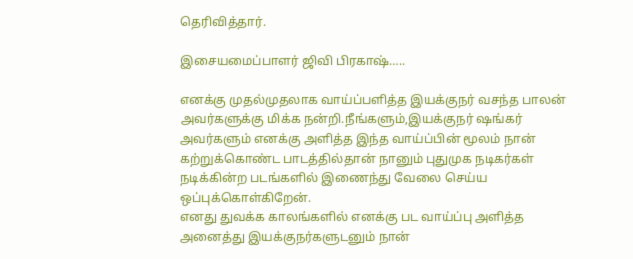தெரிவித்தார்.

இசையமைப்பாளர் ஜிவி பிரகாஷ்…..

எனக்கு முதல்முதலாக வாய்ப்பளித்த இயக்குநர் வசந்த பாலன் அவர்களுக்கு மிக்க நன்றி.நீங்களும்,இயக்குநர் ஷங்கர் அவர்களும் எனக்கு அளித்த இந்த வாய்ப்பின் மூலம் நான் கற்றுக்கொண்ட பாடத்தில்தான் நானும் புதுமுக நடிகர்கள் நடிக்கின்ற படங்களில் இணைந்து வேலை செய்ய ஒப்புக்கொள்கிறேன்.
எனது துவக்க காலங்களில் எனக்கு பட வாய்ப்பு அளித்த அனைத்து இயக்குநர்களுடனும் நான்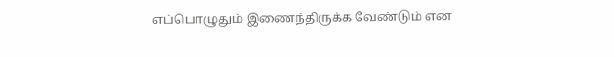எப்பொழுதும் இணைந்திருக்க வேண்டும் என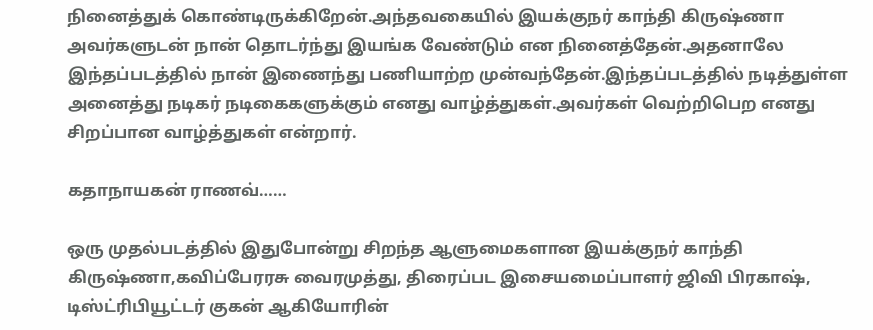நினைத்துக் கொண்டிருக்கிறேன்.அந்தவகையில் இயக்குநர் காந்தி கிருஷ்ணா அவர்களுடன் நான் தொடர்ந்து இயங்க வேண்டும் என நினைத்தேன்.அதனாலே இந்தப்படத்தில் நான் இணைந்து பணியாற்ற முன்வந்தேன்.இந்தப்படத்தில் நடித்துள்ள அனைத்து நடிகர் நடிகைகளுக்கும் எனது வாழ்த்துகள்.அவர்கள் வெற்றிபெற எனது சிறப்பான வாழ்த்துகள் என்றார்.

கதாநாயகன் ராணவ்……

ஒரு முதல்படத்தில் இதுபோன்று சிறந்த ஆளுமைகளான இயக்குநர் காந்தி கிருஷ்ணா,கவிப்பேரரசு வைரமுத்து, திரைப்பட இசையமைப்பாளர் ஜிவி பிரகாஷ், டிஸ்ட்ரிபியூட்டர் குகன் ஆகியோரின்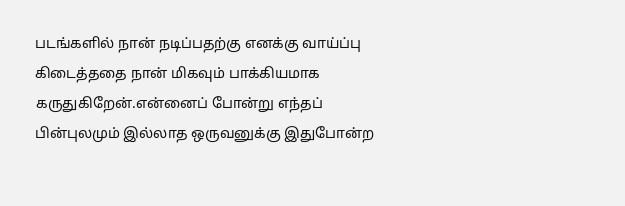படங்களில் நான் நடிப்பதற்கு எனக்கு வாய்ப்பு கிடைத்ததை நான் மிகவும் பாக்கியமாக கருதுகிறேன்.என்னைப் போன்று எந்தப் பின்புலமும் இல்லாத ஒருவனுக்கு இதுபோன்ற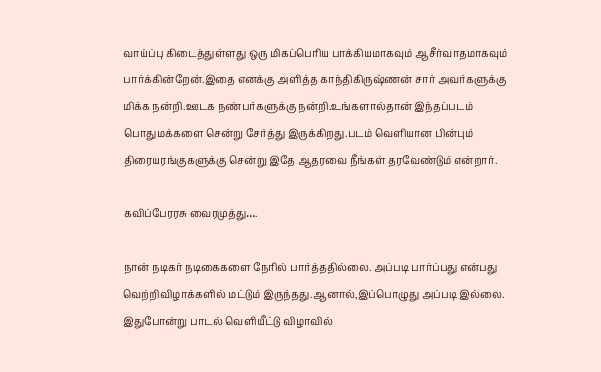வாய்ப்பு கிடைத்துள்ளது ஒரு மிகப்பெரிய பாக்கியமாகவும் ஆசீர்வாதமாகவும் பார்க்கின்றேன்.இதை எனக்கு அளித்த காந்திகிருஷ்ணன் சார் அவர்களுக்கு மிக்க நன்றி.ஊடக நண்பர்களுக்கு நன்றி.உங்களால்தான் இந்தப்படம் பொதுமக்களை சென்று சேர்த்து இருக்கிறது.படம் வெளியான பின்பும் திரையரங்குகளுக்கு சென்று இதே ஆதரவை நீங்கள் தரவேண்டும் என்றார்.

கவிப்பேரரசு வைரமுத்து….

நான் நடிகர் நடிகைகளை நேரில் பார்த்ததில்லை. அப்படி பார்ப்பது என்பது வெற்றிவிழாக்களில் மட்டும் இருந்தது.ஆனால்,இப்பொழுது அப்படி இல்லை. இதுபோன்று பாடல் வெளியீட்டு விழாவில்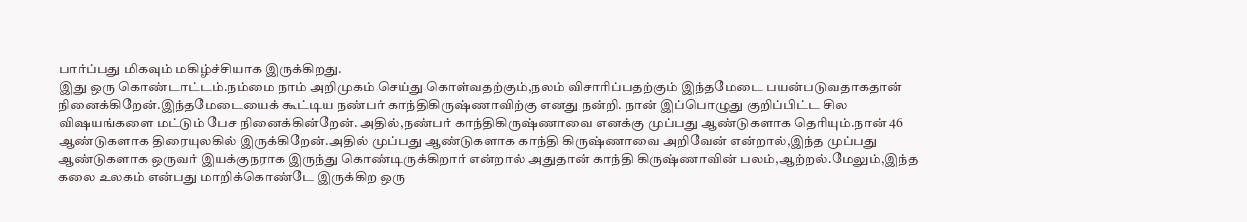பார்ப்பது மிகவும் மகிழ்ச்சியாக இருக்கிறது.
இது ஒரு கொண்டாட்டம்.நம்மை நாம் அறிமுகம் செய்து கொள்வதற்கும்,நலம் விசாரிப்பதற்கும் இந்தமேடை பயன்படுவதாகதான் நினைக்கிறேன்.இந்தமேடையைக் கூட்டிய நண்பர் காந்திகிருஷ்ணாவிற்கு எனது நன்றி. நான் இப்பொழுது குறிப்பிட்ட சில விஷயங்களை மட்டும் பேச நினைக்கின்றேன். அதில்,நண்பர் காந்திகிருஷ்ணாவை எனக்கு முப்பது ஆண்டுகளாக தெரியும்.நான் 46 ஆண்டுகளாக திரையுலகில் இருக்கிறேன்.அதில் முப்பது ஆண்டுகளாக காந்தி கிருஷ்ணாவை அறிவேன் என்றால்,இந்த முப்பது ஆண்டுகளாக ஒருவர் இயக்குநராக இருந்து கொண்டிருக்கிறார் என்றால் அதுதான் காந்தி கிருஷ்ணாவின் பலம்,ஆற்றல்.மேலும்,இந்த கலை உலகம் என்பது மாறிக்கொண்டே இருக்கிற ஒரு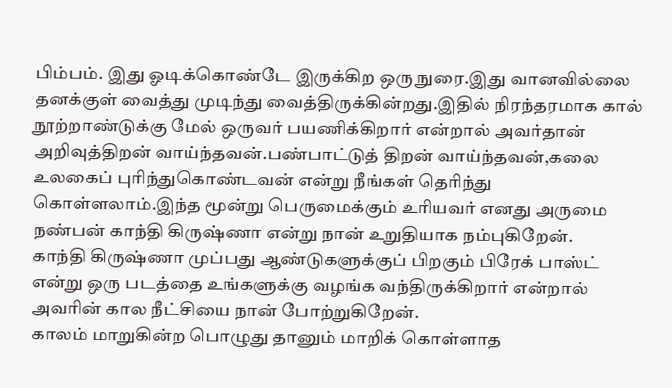பிம்பம். இது ஓடிக்கொண்டே இருக்கிற ஒரு நுரை.இது வானவில்லை தனக்குள் வைத்து முடிந்து வைத்திருக்கின்றது.இதில் நிரந்தரமாக கால் நூற்றாண்டுக்கு மேல் ஒருவர் பயணிக்கிறார் என்றால் அவர்தான் அறிவுத்திறன் வாய்ந்தவன்.பண்பாட்டுத் திறன் வாய்ந்தவன்,கலை உலகைப் புரிந்துகொண்டவன் என்று நீங்கள் தெரிந்து கொள்ளலாம்.இந்த மூன்று பெருமைக்கும் உரியவர் எனது அருமை நண்பன் காந்தி கிருஷ்ணா என்று நான் உறுதியாக நம்புகிறேன்.
காந்தி கிருஷ்ணா முப்பது ஆண்டுகளுக்குப் பிறகும் பிரேக் பாஸ்ட் என்று ஒரு படத்தை உங்களுக்கு வழங்க வந்திருக்கிறார் என்றால் அவரின் கால நீட்சியை நான் போற்றுகிறேன்.
காலம் மாறுகின்ற பொழுது தானும் மாறிக் கொள்ளாத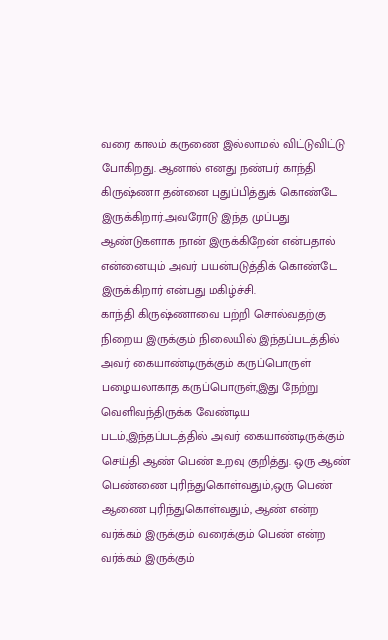வரை காலம் கருணை இல்லாமல் விட்டுவிட்டு போகிறது. ஆனால் எனது நண்பர் காந்தி கிருஷ்ணா தன்னை புதுப்பித்துக் கொண்டே இருக்கிறார்.அவரோடு இந்த முப்பது ஆண்டுகளாக நான் இருக்கிறேன் என்பதால் என்னையும் அவர் பயன்படுத்திக் கொண்டே இருக்கிறார் என்பது மகிழ்ச்சி.
காந்தி கிருஷ்ணாவை பற்றி சொல்வதற்கு நிறைய இருக்கும் நிலையில் இந்தப்படத்தில் அவர் கையாண்டிருக்கும் கருப்பொருள் பழையலாகாத கருப்பொருள்,இது நேற்று வெளிவந்திருக்க வேண்டிய படம்,இந்தப்படத்தில் அவர் கையாண்டிருக்கும் செய்தி ஆண் பெண் உறவு குறித்து. ஒரு ஆண் பெண்ணை புரிந்துகொள்வதும்,ஒரு பெண் ஆணை புரிந்துகொள்வதும், ஆண் என்ற வர்க்கம் இருக்கும் வரைக்கும் பெண் என்ற வர்க்கம் இருக்கும்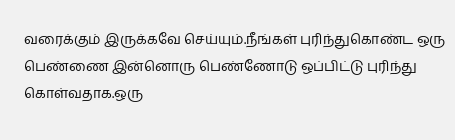வரைக்கும் இருக்கவே செய்யும்.நீங்கள் புரிந்துகொண்ட ஒரு பெண்ணை இன்னொரு பெண்ணோடு ஒப்பிட்டு புரிந்து கொள்வதாக.ஒரு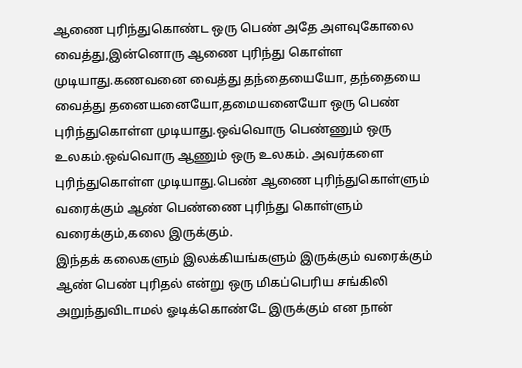ஆணை புரிந்துகொண்ட ஒரு பெண் அதே அளவுகோலை வைத்து,இன்னொரு ஆணை புரிந்து கொள்ள முடியாது.கணவனை வைத்து தந்தையையோ, தந்தையை வைத்து தனையனையோ,தமையனையோ ஒரு பெண் புரிந்துகொள்ள முடியாது.ஒவ்வொரு பெண்ணும் ஒரு உலகம்.ஒவ்வொரு ஆணும் ஒரு உலகம். அவர்களை புரிந்துகொள்ள முடியாது.பெண் ஆணை புரிந்துகொள்ளும் வரைக்கும் ஆண் பெண்ணை புரிந்து கொள்ளும் வரைக்கும்,கலை இருக்கும்.
இந்தக் கலைகளும் இலக்கியங்களும் இருக்கும் வரைக்கும் ஆண் பெண் புரிதல் என்று ஒரு மிகப்பெரிய சங்கிலி அறுந்துவிடாமல் ஓடிக்கொண்டே இருக்கும் என நான்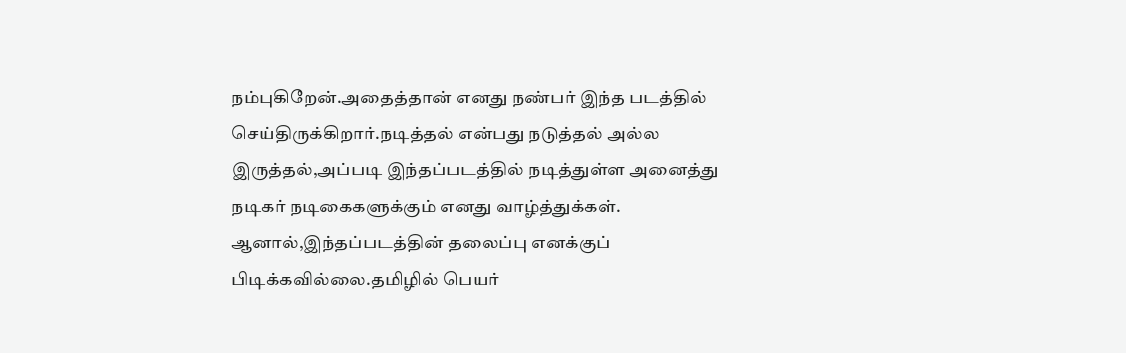நம்புகிறேன்.அதைத்தான் எனது நண்பர் இந்த படத்தில் செய்திருக்கிறார்.நடித்தல் என்பது நடுத்தல் அல்ல இருத்தல்,அப்படி இந்தப்படத்தில் நடித்துள்ள அனைத்து நடிகர் நடிகைகளுக்கும் எனது வாழ்த்துக்கள். ஆனால்,இந்தப்படத்தின் தலைப்பு எனக்குப் பிடிக்கவில்லை.தமிழில் பெயர்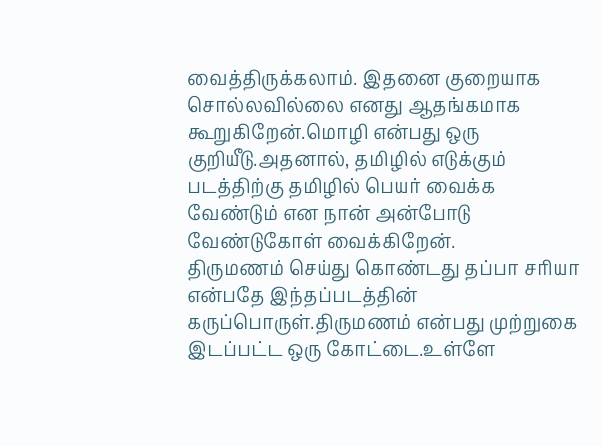வைத்திருக்கலாம். இதனை குறையாக சொல்லவில்லை எனது ஆதங்கமாக கூறுகிறேன்.மொழி என்பது ஒரு குறியீடு.அதனால், தமிழில் எடுக்கும் படத்திற்கு தமிழில் பெயர் வைக்க வேண்டும் என நான் அன்போடு வேண்டுகோள் வைக்கிறேன்.
திருமணம் செய்து கொண்டது தப்பா சரியா என்பதே இந்தப்படத்தின் கருப்பொருள்.திருமணம் என்பது முற்றுகை இடப்பட்ட ஒரு கோட்டை.உள்ளே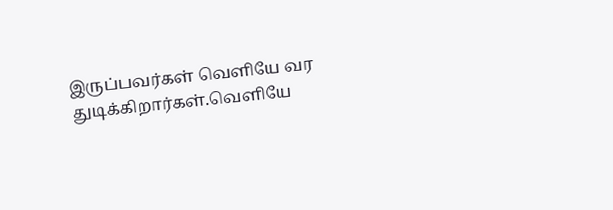இருப்பவர்கள் வெளியே வர துடிக்கிறார்கள்.வெளியே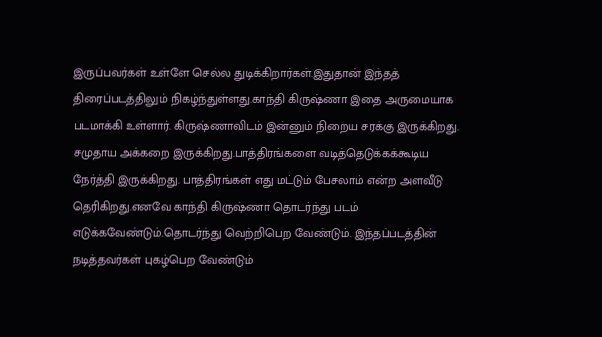இருப்பவர்கள் உள்ளே செல்ல துடிக்கிறார்கள்.இதுதான் இந்தத் திரைப்படத்திலும் நிகழ்ந்துள்ளது.காந்தி கிருஷ்ணா இதை அருமையாக படமாக்கி உள்ளார். கிருஷ்ணாவிடம் இன்னும் நிறைய சரக்கு இருக்கிறது. சமுதாய அக்கறை இருக்கிறது.பாத்திரங்களை வடித்தெடுக்கக்கூடிய நேர்த்தி இருக்கிறது. பாத்திரங்கள் எது மட்டும் பேசலாம் என்ற அளவீடு தெரிகிறது.எனவே காந்தி கிருஷ்ணா தொடர்ந்து படம் எடுக்கவேண்டும்.தொடர்ந்து வெற்றிபெற வேண்டும். இந்தப்படத்தின் நடித்தவர்கள் புகழ்பெற வேண்டும்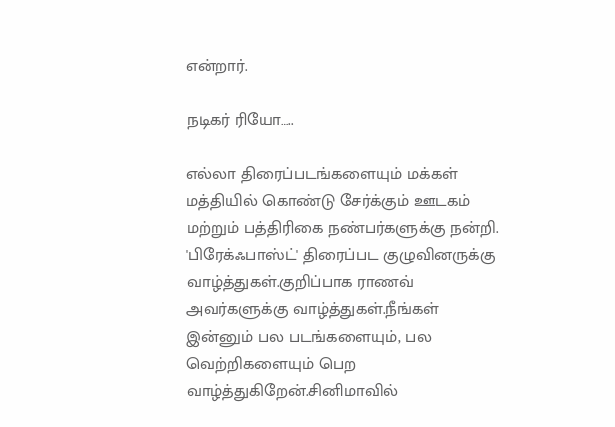என்றார்.

நடிகர் ரியோ…..

எல்லா திரைப்படங்களையும் மக்கள் மத்தியில் கொண்டு சேர்க்கும் ஊடகம் மற்றும் பத்திரிகை நண்பர்களுக்கு நன்றி.
'பிரேக்ஃபாஸ்ட்' திரைப்பட குழுவினருக்கு வாழ்த்துகள்.குறிப்பாக ராணவ் அவர்களுக்கு வாழ்த்துகள்.நீங்கள் இன்னும் பல படங்களையும், பல வெற்றிகளையும் பெற வாழ்த்துகிறேன்.சினிமாவில்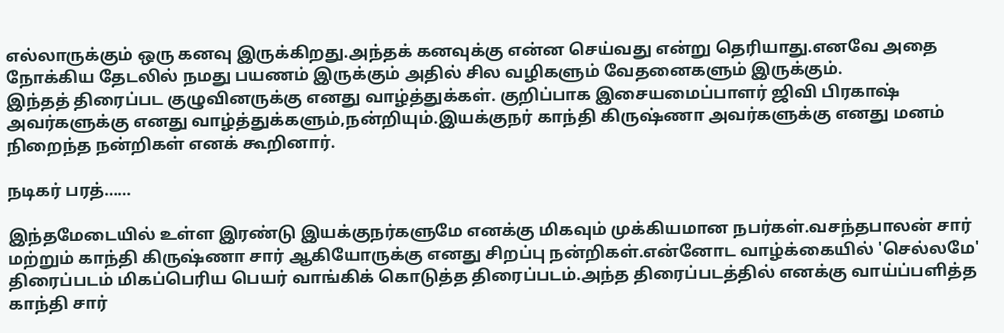எல்லாருக்கும் ஒரு கனவு இருக்கிறது.அந்தக் கனவுக்கு என்ன செய்வது என்று தெரியாது.எனவே அதை நோக்கிய தேடலில் நமது பயணம் இருக்கும் அதில் சில வழிகளும் வேதனைகளும் இருக்கும்.
இந்தத் திரைப்பட குழுவினருக்கு எனது வாழ்த்துக்கள். குறிப்பாக இசையமைப்பாளர் ஜிவி பிரகாஷ் அவர்களுக்கு எனது வாழ்த்துக்களும்,நன்றியும்.இயக்குநர் காந்தி கிருஷ்ணா அவர்களுக்கு எனது மனம் நிறைந்த நன்றிகள் எனக் கூறினார்.

நடிகர் பரத்……

இந்தமேடையில் உள்ள இரண்டு இயக்குநர்களுமே எனக்கு மிகவும் முக்கியமான நபர்கள்.வசந்தபாலன் சார் மற்றும் காந்தி கிருஷ்ணா சார் ஆகியோருக்கு எனது சிறப்பு நன்றிகள்.என்னோட வாழ்க்கையில் 'செல்லமே' திரைப்படம் மிகப்பெரிய பெயர் வாங்கிக் கொடுத்த திரைப்படம்.அந்த திரைப்படத்தில் எனக்கு வாய்ப்பளித்த காந்தி சார்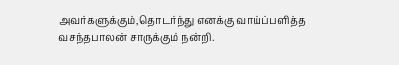அவர்களுக்கும்,தொடர்ந்து எனக்கு வாய்ப்பளித்த வசந்தபாலன் சாருக்கும் நன்றி.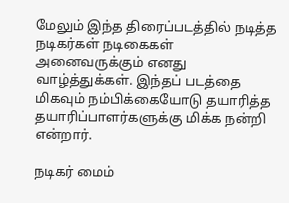மேலும் இந்த திரைப்படத்தில் நடித்த நடிகர்கள் நடிகைகள் அனைவருக்கும் எனது வாழ்த்துக்கள். இந்தப் படத்தை மிகவும் நம்பிக்கையோடு தயாரித்த தயாரிப்பாளர்களுக்கு மிக்க நன்றி என்றார்.

நடிகர் மைம்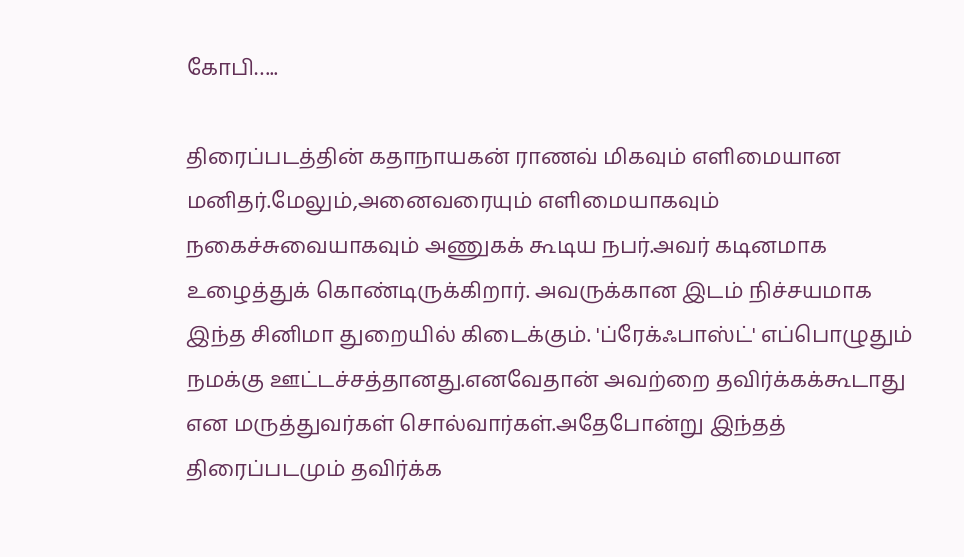கோபி…..

திரைப்படத்தின் கதாநாயகன் ராணவ் மிகவும் எளிமையான மனிதர்.மேலும்,அனைவரையும் எளிமையாகவும் நகைச்சுவையாகவும் அணுகக் கூடிய நபர்.அவர் கடினமாக உழைத்துக் கொண்டிருக்கிறார். அவருக்கான இடம் நிச்சயமாக இந்த சினிமா துறையில் கிடைக்கும். 'ப்ரேக்ஃபாஸ்ட்' எப்பொழுதும் நமக்கு ஊட்டச்சத்தானது.எனவேதான் அவற்றை தவிர்க்கக்கூடாது என மருத்துவர்கள் சொல்வார்கள்.அதேபோன்று இந்தத் திரைப்படமும் தவிர்க்க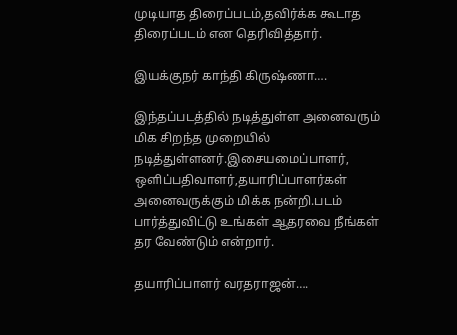முடியாத திரைப்படம்,தவிர்க்க கூடாத திரைப்படம் என தெரிவித்தார்.

இயக்குநர் காந்தி கிருஷ்ணா….

இந்தப்படத்தில் நடித்துள்ள அனைவரும் மிக சிறந்த முறையில் நடித்துள்ளனர்.இசையமைப்பாளர், ஒளிப்பதிவாளர்,தயாரிப்பாளர்கள் அனைவருக்கும் மிக்க நன்றி.படம் பார்த்துவிட்டு உங்கள் ஆதரவை நீங்கள் தர வேண்டும் என்றார்.

தயாரிப்பாளர் வரதராஜன்….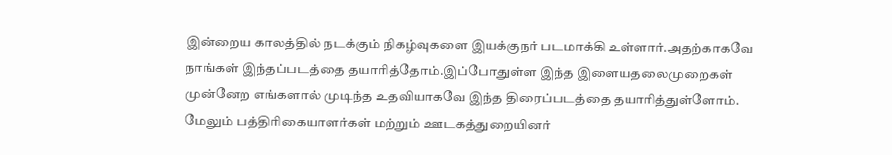இன்றைய காலத்தில் நடக்கும் நிகழ்வுகளை இயக்குநர் படமாக்கி உள்ளார்.அதற்காகவே நாங்கள் இந்தப்படத்தை தயாரித்தோம்.இப்போதுள்ள இந்த இளையதலைமுறைகள் முன்னேற எங்களால் முடிந்த உதவியாகவே இந்த திரைப்படத்தை தயாரித்துள்ளோம். மேலும் பத்திரிகையாளர்கள் மற்றும் ஊடகத்துறையினர்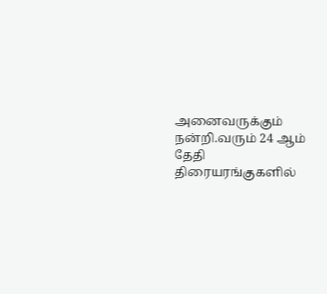அனைவருக்கும் நன்றி.வரும் 24 ஆம் தேதி திரையரங்குகளில்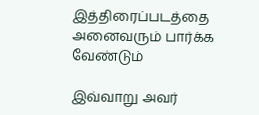இத்திரைப்படத்தை அனைவரும் பார்க்க வேண்டும்

இவ்வாறு அவர்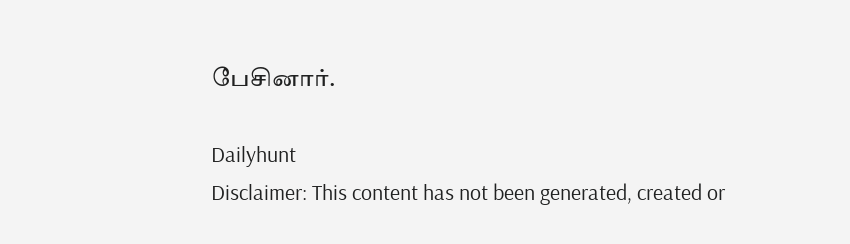பேசினார்.

Dailyhunt
Disclaimer: This content has not been generated, created or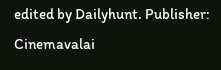edited by Dailyhunt. Publisher: Cinemavalai